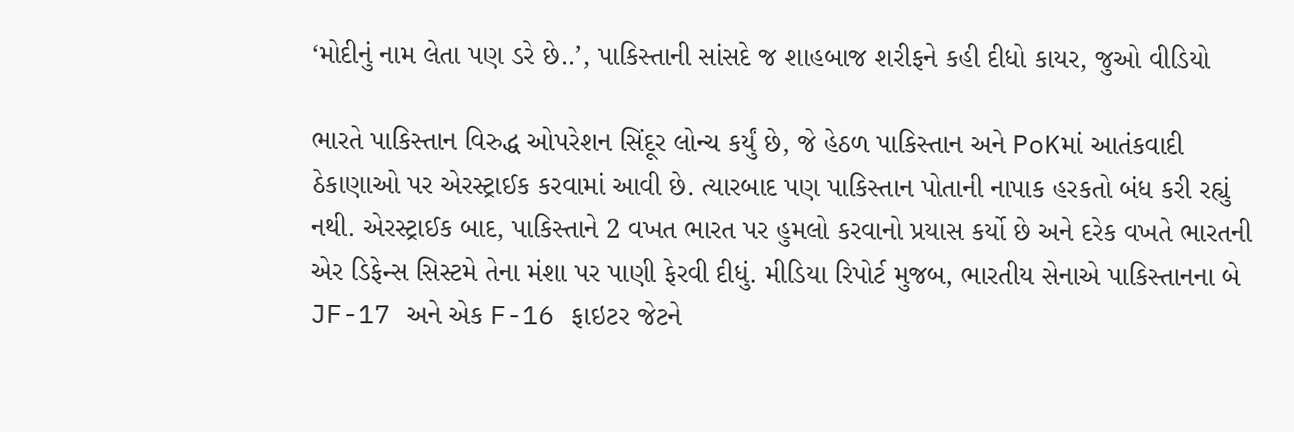‘મોદીનું નામ લેતા પણ ડરે છે..’, પાકિસ્તાની સાંસદે જ શાહબાજ શરીફને કહી દીધો કાયર, જુઓ વીડિયો

ભારતે પાકિસ્તાન વિરુદ્ધ ઓપરેશન સિંદૂર લોન્ચ કર્યું છે, જે હેઠળ પાકિસ્તાન અને PoKમાં આતંકવાદી ઠેકાણાઓ પર એરસ્ટ્રાઈક કરવામાં આવી છે. ત્યારબાદ પણ પાકિસ્તાન પોતાની નાપાક હરકતો બંધ કરી રહ્યું નથી. એરસ્ટ્રાઈક બાદ, પાકિસ્તાને 2 વખત ભારત પર હુમલો કરવાનો પ્રયાસ કર્યો છે અને દરેક વખતે ભારતની એર ડિફેન્સ સિસ્ટમે તેના મંશા પર પાણી ફેરવી દીધું. મીડિયા રિપોર્ટ મુજબ, ભારતીય સેનાએ પાકિસ્તાનના બે JF-17 અને એક F-16 ફાઇટર જેટને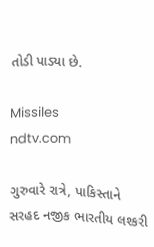તોડી પાડ્યા છે.

Missiles
ndtv.com

ગુરુવારે રાત્રે, પાકિસ્તાને સરહદ નજીક ભારતીય લશ્કરી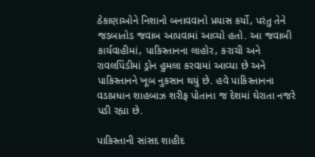ઠેકાણાઓને નિશાનો બનાવવાનો પ્રયાસ કર્યો, પરંતુ તેને જડબાતોડ જવાબ આપવામાં આવ્યો હતો. આ જવાબી કાર્યવાહીમાં, પાકિસ્તાનના લાહોર, કરાચી અને રાવલપિંડીમાં ડ્રોન હુમલા કરવામાં આવ્યા છે અને પાકિસ્તાનને ખૂબ નુકસાન થયું છે. હવે પાકિસ્તાનના વડાપ્રધાન શાહબાઝ શરીફ પોતાના જ દેશમાં ઘેરાતા નજરે પડી રહ્યા છે.

પાકિસ્તાની સાંસદ શાહીદ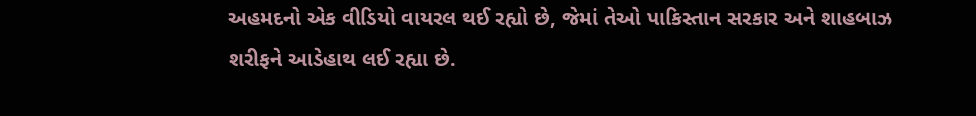અહમદનો એક વીડિયો વાયરલ થઈ રહ્યો છે, જેમાં તેઓ પાકિસ્તાન સરકાર અને શાહબાઝ શરીફને આડેહાથ લઈ રહ્યા છે.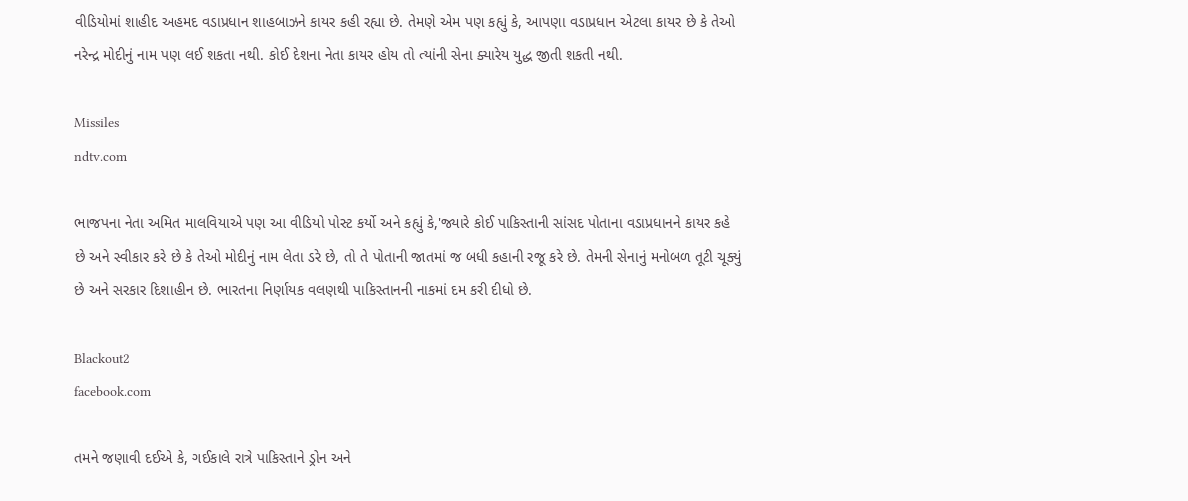વીડિયોમાં શાહીદ અહમદ વડાપ્રધાન શાહબાઝને કાયર કહી રહ્યા છે. તેમણે એમ પણ કહ્યું કે, આપણા વડાપ્રધાન એટલા કાયર છે કે તેઓ નરેન્દ્ર મોદીનું નામ પણ લઈ શકતા નથી. કોઈ દેશના નેતા કાયર હોય તો ત્યાંની સેના ક્યારેય યુદ્ધ જીતી શકતી નથી.

Missiles
ndtv.com

ભાજપના નેતા અમિત માલવિયાએ પણ આ વીડિયો પોસ્ટ કર્યો અને કહ્યું કે,'જ્યારે કોઈ પાકિસ્તાની સાંસદ પોતાના વડાપ્રધાનને કાયર કહે છે અને સ્વીકાર કરે છે કે તેઓ મોદીનું નામ લેતા ડરે છે, તો તે પોતાની જાતમાં જ બધી કહાની રજૂ કરે છે. તેમની સેનાનું મનોબળ તૂટી ચૂક્યું છે અને સરકાર દિશાહીન છે. ભારતના નિર્ણાયક વલણથી પાકિસ્તાનની નાકમાં દમ કરી દીધો છે.

Blackout2
facebook.com

તમને જણાવી દઈએ કે, ગઈકાલે રાત્રે પાકિસ્તાને ડ્રોન અને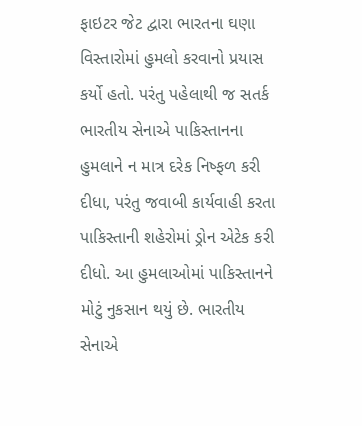ફાઇટર જેટ દ્વારા ભારતના ઘણા વિસ્તારોમાં હુમલો કરવાનો પ્રયાસ કર્યો હતો. પરંતુ પહેલાથી જ સતર્ક ભારતીય સેનાએ પાકિસ્તાનના હુમલાને ન માત્ર દરેક નિષ્ફળ કરી દીધા, પરંતુ જવાબી કાર્યવાહી કરતા પાકિસ્તાની શહેરોમાં ડ્રોન એટેક કરી દીધો. આ હુમલાઓમાં પાકિસ્તાનને મોટું નુકસાન થયું છે. ભારતીય સેનાએ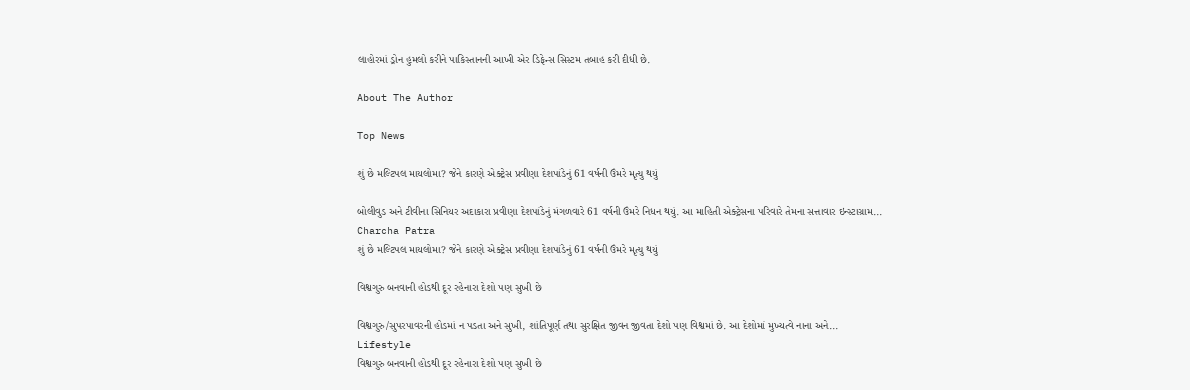લાહોરમાં ડ્રોન હુમલો કરીને પાકિસ્તાનની આખી એર ડિફેન્સ સિસ્ટમ તબાહ કરી દીધી છે.

About The Author

Top News

શું છે મલ્ટિપલ માયલોમા? જેને કારણે એક્ટ્રેસ પ્રવીણા દેશપાંડેનું 61 વર્ષની ઉંમરે મૃત્યુ થયું

બોલીવુડ અને ટીવીના સિનિયર અદાકારા પ્રવીણા દેશપાંડેનું મંગળવારે 61 વર્ષની ઉંમરે નિધન થયું. આ માહિતી એક્ટ્રેસના પરિવારે તેમના સત્તાવાર ઇન્સ્ટાગ્રામ...
Charcha Patra
શું છે મલ્ટિપલ માયલોમા? જેને કારણે એક્ટ્રેસ પ્રવીણા દેશપાંડેનું 61 વર્ષની ઉંમરે મૃત્યુ થયું

વિશ્વગુરુ બનવાની હોડથી દૂર રહેનારા દેશો પણ સુખી છે

વિશ્વગુરુ/સુપરપાવરની હોડમાં ન પડતા અને સુખી, શાંતિપૂર્ણ તથા સુરક્ષિત જીવન જીવતા દેશો પણ વિશ્વમાં છે. આ દેશોમાં મુખ્યત્વે નાના અને...
Lifestyle
વિશ્વગુરુ બનવાની હોડથી દૂર રહેનારા દેશો પણ સુખી છે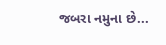જબરા નમુના છે...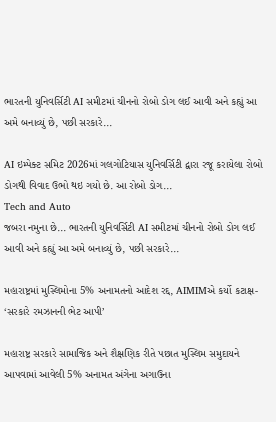ભારતની યુનિવર્સિટી AI સમીટમાં ચીનનો રોબો ડોગ લઈ આવી અને કહ્યું આ અમે બનાવ્યું છે, પછી સરકારે...

AI ઇમ્પેક્ટ સમિટ 2026માં ગલગોટિયાસ યુનિવર્સિટી દ્વારા રજૂ કરાયેલા રોબો ડોગથી વિવાદ ઉભો થઇ ગયો છે. આ રોબો ડોગ...
Tech and Auto
જબરા નમુના છે... ભારતની યુનિવર્સિટી AI સમીટમાં ચીનનો રોબો ડોગ લઈ આવી અને કહ્યું આ અમે બનાવ્યું છે, પછી સરકારે...

મહારાષ્ટ્રમાં મુસ્લિમોના 5% અનામતનો આદેશ રદ્દ, AIMIMએ કર્યો કટાક્ષ- ‘સરકારે રમઝાનની ભેટ આપી’

મહારાષ્ટ્ર સરકારે સામાજિક અને શૈક્ષણિક રીતે પછાત મુસ્લિમ સમુદાયને આપવામાં આવેલી 5% અનામત અંગેના અગાઉના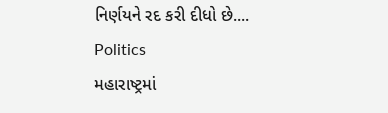નિર્ણયને રદ કરી દીધો છે....
Politics
મહારાષ્ટ્રમાં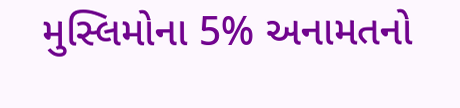મુસ્લિમોના 5% અનામતનો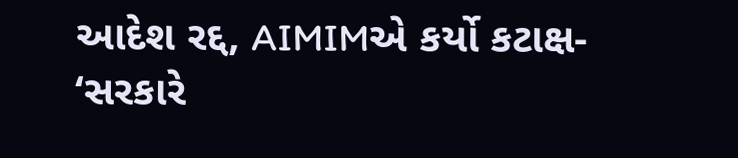આદેશ રદ્દ, AIMIMએ કર્યો કટાક્ષ- ‘સરકારે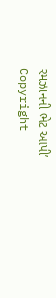રમઝાનની ભેટ આપી’
Copyright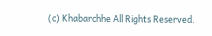(c) Khabarchhe All Rights Reserved.